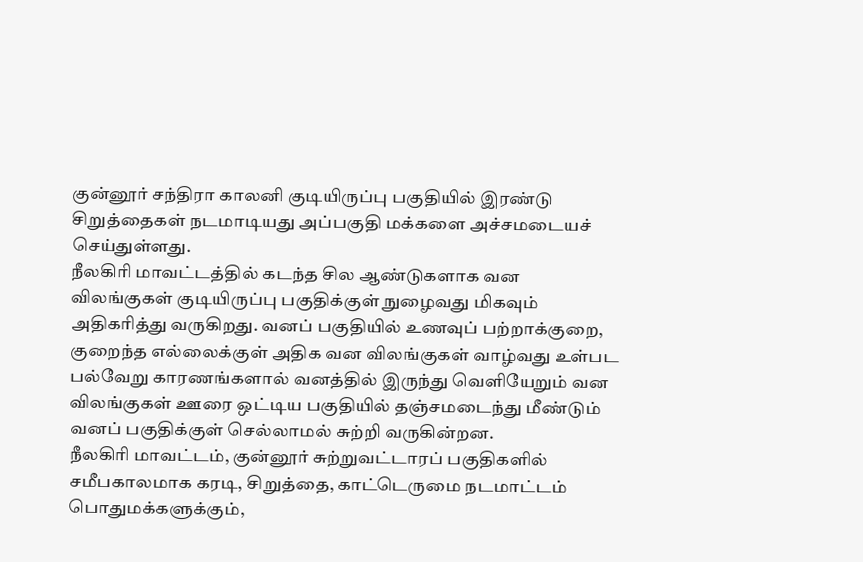குன்னூர் சந்திரா காலனி குடியிருப்பு பகுதியில் இரண்டு சிறுத்தைகள் நடமாடியது அப்பகுதி மக்களை அச்சமடையச் செய்துள்ளது.
நீலகிரி மாவட்டத்தில் கடந்த சில ஆண்டுகளாக வன விலங்குகள் குடியிருப்பு பகுதிக்குள் நுழைவது மிகவும் அதிகரித்து வருகிறது. வனப் பகுதியில் உணவுப் பற்றாக்குறை, குறைந்த எல்லைக்குள் அதிக வன விலங்குகள் வாழ்வது உள்பட பல்வேறு காரணங்களால் வனத்தில் இருந்து வெளியேறும் வன விலங்குகள் ஊரை ஒட்டிய பகுதியில் தஞ்சமடைந்து மீண்டும் வனப் பகுதிக்குள் செல்லாமல் சுற்றி வருகின்றன.
நீலகிரி மாவட்டம், குன்னூர் சுற்றுவட்டாரப் பகுதிகளில் சமீபகாலமாக கரடி, சிறுத்தை, காட்டெருமை நடமாட்டம் பொதுமக்களுக்கும்,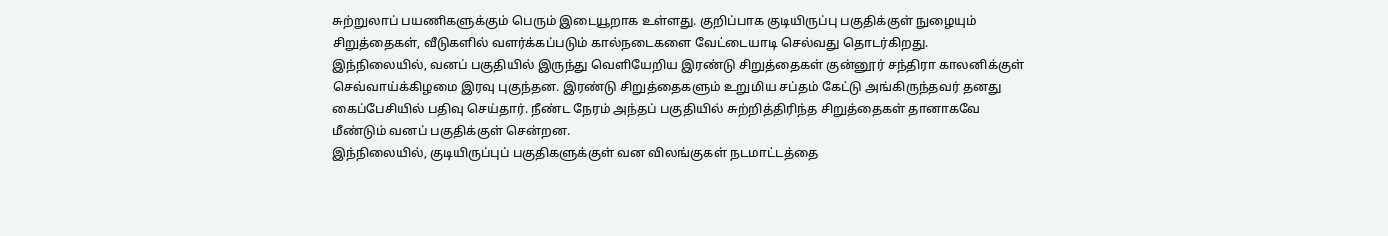சுற்றுலாப் பயணிகளுக்கும் பெரும் இடையூறாக உள்ளது. குறிப்பாக குடியிருப்பு பகுதிக்குள் நுழையும் சிறுத்தைகள், வீடுகளில் வளர்க்கப்படும் கால்நடைகளை வேட்டையாடி செல்வது தொடர்கிறது.
இந்நிலையில், வனப் பகுதியில் இருந்து வெளியேறிய இரண்டு சிறுத்தைகள் குன்னூர் சந்திரா காலனிக்குள் செவ்வாய்க்கிழமை இரவு புகுந்தன. இரண்டு சிறுத்தைகளும் உறுமிய சப்தம் கேட்டு அங்கிருந்தவர் தனது கைப்பேசியில் பதிவு செய்தார். நீண்ட நேரம் அந்தப் பகுதியில் சுற்றித்திரிந்த சிறுத்தைகள் தானாகவே மீண்டும் வனப் பகுதிக்குள் சென்றன.
இந்நிலையில், குடியிருப்புப் பகுதிகளுக்குள் வன விலங்குகள் நடமாட்டத்தை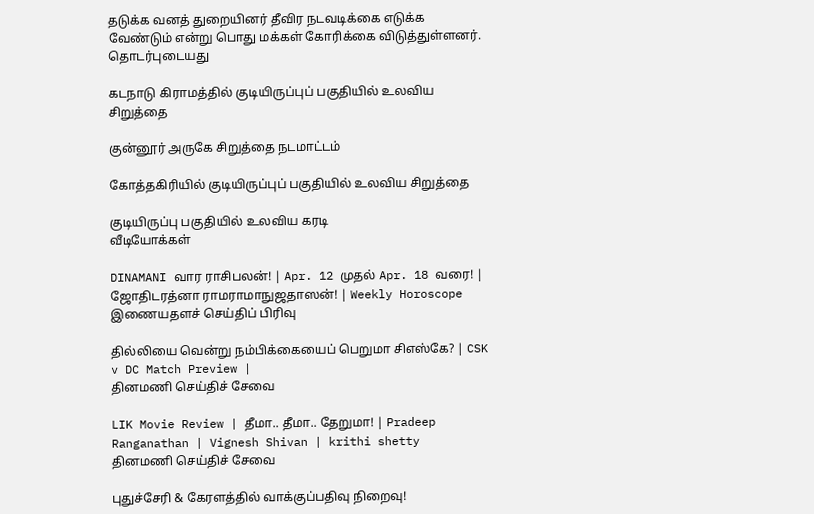தடுக்க வனத் துறையினர் தீவிர நடவடிக்கை எடுக்க வேண்டும் என்று பொது மக்கள் கோரிக்கை விடுத்துள்ளனர்.
தொடர்புடையது

கடநாடு கிராமத்தில் குடியிருப்புப் பகுதியில் உலவிய சிறுத்தை

குன்னூர் அருகே சிறுத்தை நடமாட்டம்

கோத்தகிரியில் குடியிருப்புப் பகுதியில் உலவிய சிறுத்தை

குடியிருப்பு பகுதியில் உலவிய கரடி
வீடியோக்கள்

DINAMANI வார ராசிபலன்! | Apr. 12 முதல் Apr. 18 வரை! | ஜோதிடரத்னா ராமராமாநுஜதாஸன்! | Weekly Horoscope
இணையதளச் செய்திப் பிரிவு

தில்லியை வென்று நம்பிக்கையைப் பெறுமா சிஎஸ்கே? | CSK v DC Match Preview |
தினமணி செய்திச் சேவை

LIK Movie Review | தீமா.. தீமா.. தேறுமா! | Pradeep Ranganathan | Vignesh Shivan | krithi shetty
தினமணி செய்திச் சேவை

புதுச்சேரி & கேரளத்தில் வாக்குப்பதிவு நிறைவு!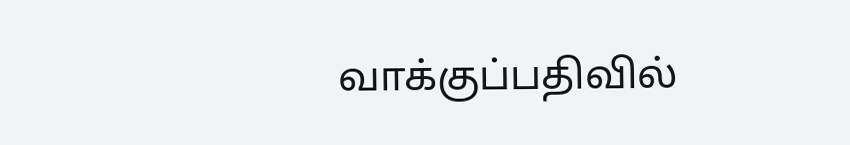வாக்குப்பதிவில்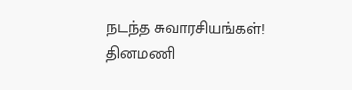நடந்த சுவாரசியங்கள்!
தினமணி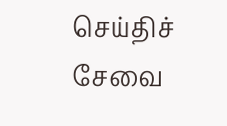செய்திச் சேவை